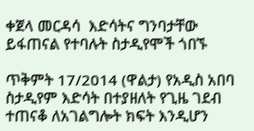ቀጀላ መርዳሳ  እድሳትና ግንባታቸው ይፋጠናል የተባሉት ስታዲየሞች ጎበኙ

ጥቅምት 17/2014 (ዋልታ) የአዲስ አበባ ስታዲየም እድሳት በተያዘለት የጊዜ ገደብ ተጠናቆ ለአገልግሎት ክፍት እንዲሆን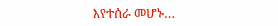እየተሰራ መሆኑ…